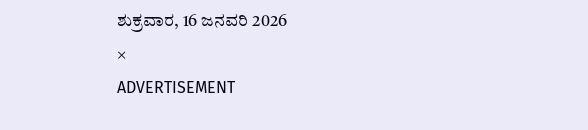ಶುಕ್ರವಾರ, 16 ಜನವರಿ 2026
×
ADVERTISEMENT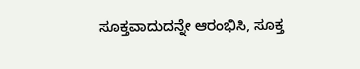ಸೂಕ್ತವಾದುದನ್ನೇ ಆರಂಭಿಸಿ, ಸೂಕ್ತ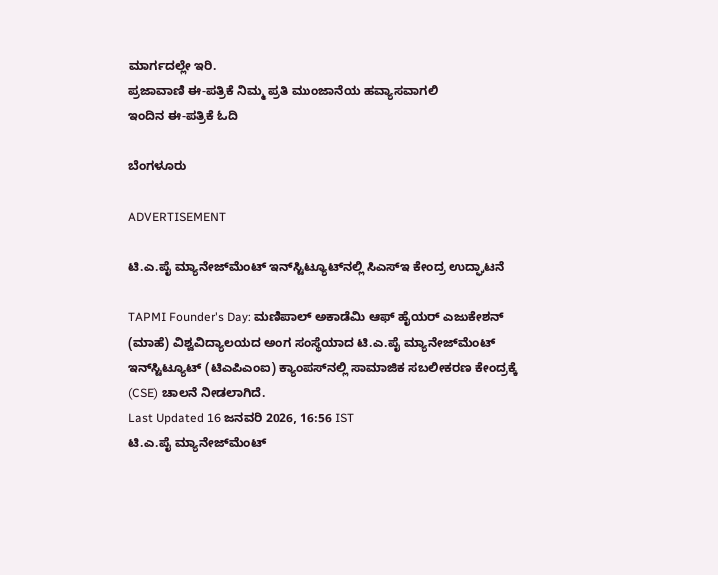ಮಾರ್ಗದಲ್ಲೇ ಇರಿ.
ಪ್ರಜಾವಾಣಿ ಈ-ಪತ್ರಿಕೆ ನಿಮ್ಮ ಪ್ರತಿ ಮುಂಜಾನೆಯ ಹವ್ಯಾಸವಾಗಲಿ
ಇಂದಿನ ಈ-ಪತ್ರಿಕೆ ಓದಿ

ಬೆಂಗಳೂರು

ADVERTISEMENT

ಟಿ.ಎ.ಪೈ ಮ್ಯಾನೇಜ್‌ಮೆಂಟ್‌ ಇನ್‌ಸ್ಟಿಟ್ಯೂಟ್‌ನಲ್ಲಿ ಸಿಎಸ್‌ಇ ಕೇಂದ್ರ ಉದ್ಘಾಟನೆ

TAPMI Founder's Day: ಮಣಿಪಾಲ್‌ ಅಕಾಡೆಮಿ ಆಫ್‌ ಹೈಯರ್‌ ಎಜುಕೇಶನ್‌ (ಮಾಹೆ) ವಿಶ್ವವಿದ್ಯಾಲಯದ ಅಂಗ ಸಂಸ್ಥೆಯಾದ ಟಿ.ಎ.ಪೈ ಮ್ಯಾನೇಜ್‌ಮೆಂಟ್‌ ಇನ್‌ಸ್ಟಿಟ್ಯೂಟ್‌ (ಟಿಎಪಿಎಂಐ) ಕ್ಯಾಂಪಸ್‌ನಲ್ಲಿ ಸಾಮಾಜಿಕ ಸಬಲೀಕರಣ ಕೇಂದ್ರಕ್ಕೆ (CSE) ಚಾಲನೆ ನೀಡಲಾಗಿದೆ.
Last Updated 16 ಜನವರಿ 2026, 16:56 IST
ಟಿ.ಎ.ಪೈ ಮ್ಯಾನೇಜ್‌ಮೆಂಟ್‌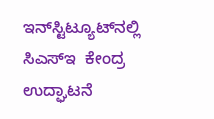ಇನ್‌ಸ್ಟಿಟ್ಯೂಟ್‌ನಲ್ಲಿ ಸಿಎಸ್‌ಇ  ಕೇಂದ್ರ ಉದ್ಘಾಟನೆ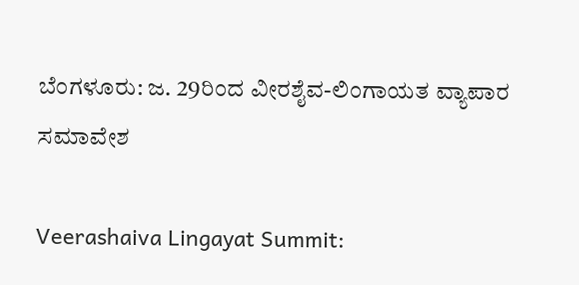ಬೆಂಗಳೂರು: ಜ. 29ರಿಂದ ವೀರಶೈವ-ಲಿಂಗಾಯತ ‌ವ್ಯಾಪಾರ ಸಮಾವೇಶ

Veerashaiva Lingayat Summit: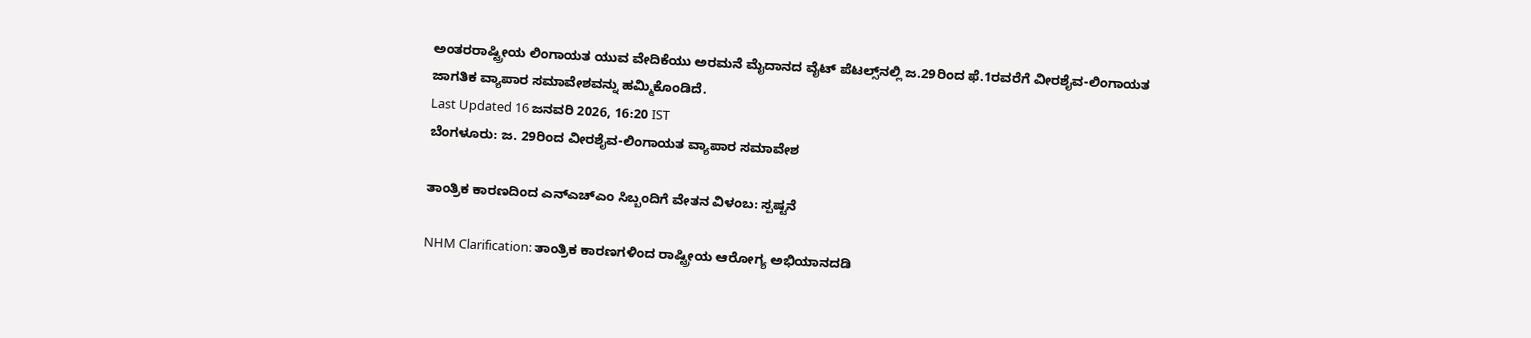ಅಂತರರಾಷ್ಟ್ರೀಯ ಲಿಂಗಾಯತ ಯುವ ವೇದಿಕೆಯು ಅರಮನೆ ಮೈದಾನದ ವೈಟ್ ಪೆಟಲ್ಸ್‌ನಲ್ಲಿ ಜ.29ರಿಂದ ಫೆ.1ರವರೆಗೆ ವೀರಶೈವ-ಲಿಂಗಾಯತ ಜಾಗತಿಕ ವ್ಯಾಪಾರ ಸಮಾವೇಶವನ್ನು ಹಮ್ಮಿಕೊಂಡಿದೆ.
Last Updated 16 ಜನವರಿ 2026, 16:20 IST
ಬೆಂಗಳೂರು: ಜ. 29ರಿಂದ ವೀರಶೈವ-ಲಿಂಗಾಯತ ‌ವ್ಯಾಪಾರ ಸಮಾವೇಶ

ತಾಂತ್ರಿಕ ಕಾರಣದಿಂದ ಎನ್‌ಎಚ್‌ಎಂ ಸಿಬ್ಬಂದಿಗೆ ವೇತನ ವಿಳಂಬ: ಸ್ಪಷ್ಟನೆ

NHM Clarification: ತಾಂತ್ರಿಕ ಕಾರಣಗಳಿಂದ ರಾಷ್ಟ್ರೀಯ ಆರೋಗ್ಯ ಅಭಿಯಾನದಡಿ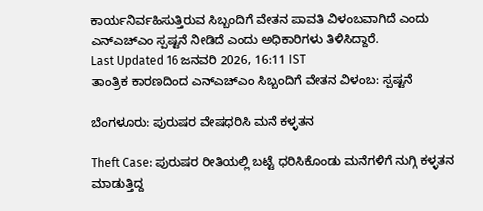ಕಾರ್ಯನಿರ್ವಹಿಸುತ್ತಿರುವ ಸಿಬ್ಬಂದಿಗೆ ವೇತನ ಪಾವತಿ ವಿಳಂಬವಾಗಿದೆ ಎಂದು ಎನ್‌ಎಚ್ಎಂ ಸ್ಪಷ್ಟನೆ ನೀಡಿದೆ ಎಂದು ಅಧಿಕಾರಿಗಳು ತಿಳಿಸಿದ್ದಾರೆ.
Last Updated 16 ಜನವರಿ 2026, 16:11 IST
ತಾಂತ್ರಿಕ ಕಾರಣದಿಂದ ಎನ್‌ಎಚ್‌ಎಂ ಸಿಬ್ಬಂದಿಗೆ ವೇತನ ವಿಳಂಬ: ಸ್ಪಷ್ಟನೆ

ಬೆಂಗಳೂರು: ಪುರುಷರ ವೇಷಧರಿಸಿ ಮನೆ ಕಳ್ಳತನ

Theft Case: ಪುರುಷರ ರೀತಿಯಲ್ಲಿ ಬಟ್ಟೆ ಧರಿಸಿಕೊಂಡು ಮನೆಗಳಿಗೆ ನುಗ್ಗಿ ಕಳ್ಳತನ ಮಾಡುತ್ತಿದ್ದ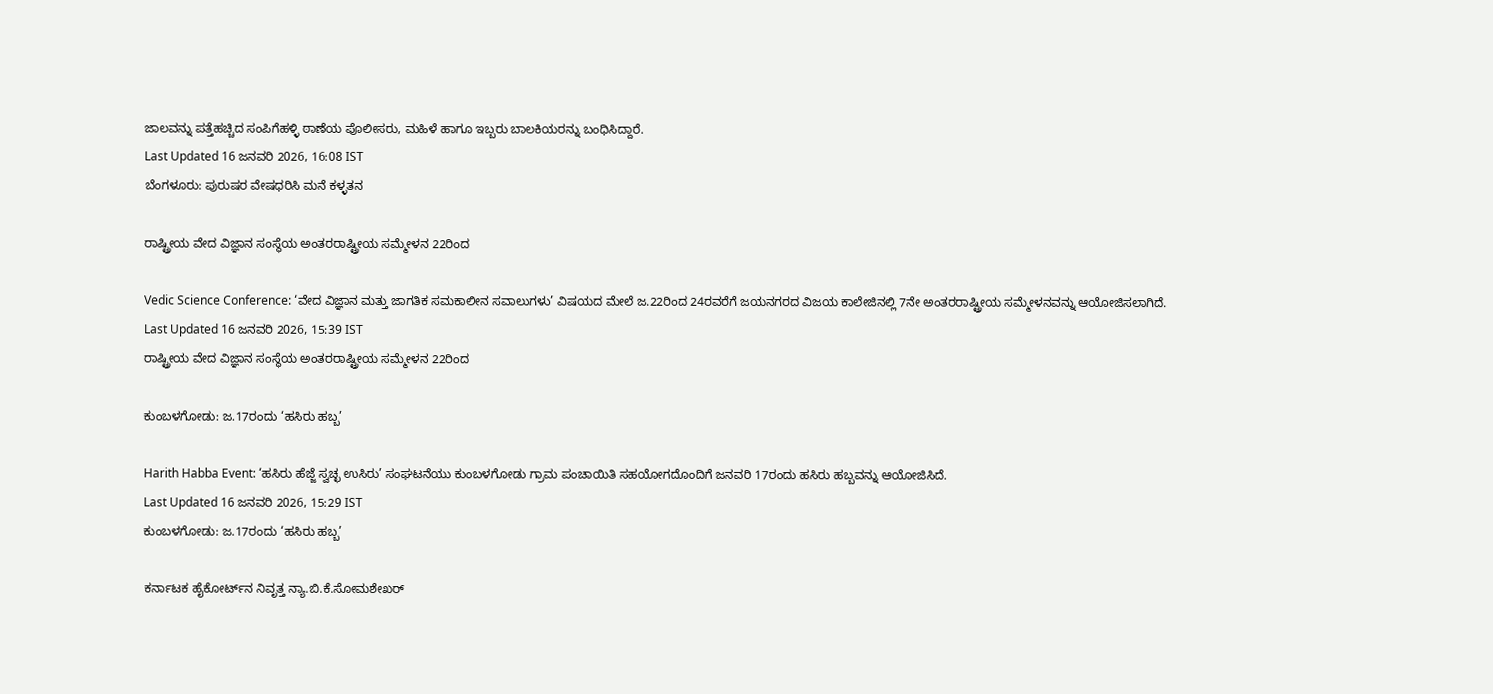ಜಾಲವನ್ನು ಪತ್ತೆಹಚ್ಚಿದ ಸಂಪಿಗೆಹಳ್ಳಿ ಠಾಣೆಯ ಪೊಲೀಸರು, ಮಹಿಳೆ ಹಾಗೂ ಇಬ್ಬರು ಬಾಲಕಿಯರನ್ನು ಬಂಧಿಸಿದ್ದಾರೆ.
Last Updated 16 ಜನವರಿ 2026, 16:08 IST
ಬೆಂಗಳೂರು: ಪುರುಷರ ವೇಷಧರಿಸಿ ಮನೆ ಕಳ್ಳತನ

ರಾಷ್ಟ್ರೀಯ ವೇದ ವಿಜ್ಞಾನ ಸಂಸ್ಥೆಯ ಅಂತರರಾಷ್ಟ್ರೀಯ ಸಮ್ಮೇಳನ 22ರಿಂದ

Vedic Science Conference: ‘ವೇದ ವಿಜ್ಞಾನ ಮತ್ತು ಜಾಗತಿಕ ಸಮಕಾಲೀನ ಸವಾಲುಗಳು’ ವಿಷಯದ ಮೇಲೆ ಜ.22ರಿಂದ 24ರವರೆಗೆ ಜಯನಗರದ ವಿಜಯ ಕಾಲೇಜಿನಲ್ಲಿ 7ನೇ ಅಂತರರಾಷ್ಟ್ರೀಯ ಸಮ್ಮೇಳನವನ್ನು ಆಯೋಜಿಸಲಾಗಿದೆ.
Last Updated 16 ಜನವರಿ 2026, 15:39 IST
ರಾಷ್ಟ್ರೀಯ ವೇದ ವಿಜ್ಞಾನ ಸಂಸ್ಥೆಯ ಅಂತರರಾಷ್ಟ್ರೀಯ ಸಮ್ಮೇಳನ 22ರಿಂದ

ಕುಂಬಳಗೋಡು: ಜ.17ರಂದು ‘ಹಸಿರು ಹಬ್ಬ’

Harith Habba Event: ‘ಹಸಿರು ಹೆಜ್ಜೆ ಸ್ವಚ್ಛ ಉಸಿರು’ ಸಂಘಟನೆಯು ಕುಂಬಳಗೋಡು ಗ್ರಾಮ ಪಂಚಾಯಿತಿ ಸಹಯೋಗದೊಂದಿಗೆ ಜನವರಿ 17ರಂದು ಹಸಿರು ಹಬ್ಬವನ್ನು ಆಯೋಜಿಸಿದೆ.
Last Updated 16 ಜನವರಿ 2026, 15:29 IST
ಕುಂಬಳಗೋಡು: ಜ.17ರಂದು ‘ಹಸಿರು ಹಬ್ಬ’

ಕರ್ನಾಟಕ ಹೈಕೋರ್ಟ್‌ನ ನಿವೃತ್ತ ನ್ಯಾ.ಬಿ.ಕೆ.ಸೋಮಶೇಖರ್‌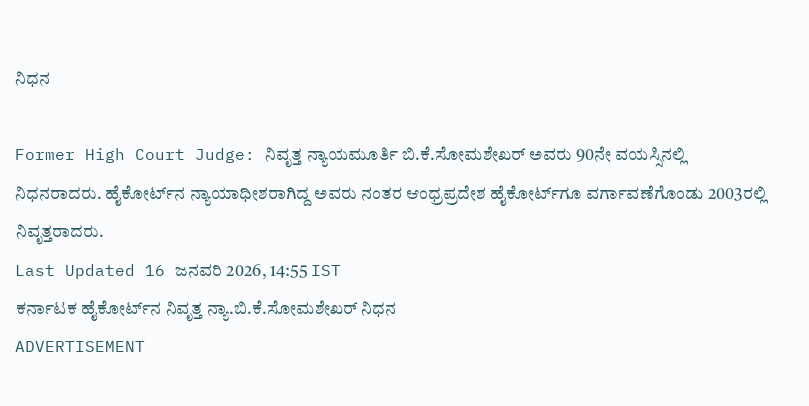ನಿಧನ

Former High Court Judge: ನಿವೃತ್ತ ನ್ಯಾಯಮೂರ್ತಿ ಬಿ.ಕೆ.ಸೋಮಶೇಖರ್‌ ಅವರು 90ನೇ ವಯಸ್ಸಿನಲ್ಲಿ ನಿಧನರಾದರು. ಹೈಕೋರ್ಟ್‌ನ ನ್ಯಾಯಾಧೀಶರಾಗಿದ್ದ ಅವರು ನಂತರ ಆಂಧ್ರಪ್ರದೇಶ ಹೈಕೋರ್ಟ್‌ಗೂ ವರ್ಗಾವಣೆಗೊಂಡು 2003ರಲ್ಲಿ ನಿವೃತ್ತರಾದರು.
Last Updated 16 ಜನವರಿ 2026, 14:55 IST
ಕರ್ನಾಟಕ ಹೈಕೋರ್ಟ್‌ನ ನಿವೃತ್ತ ನ್ಯಾ.ಬಿ.ಕೆ.ಸೋಮಶೇಖರ್‌ ನಿಧನ
ADVERTISEMENT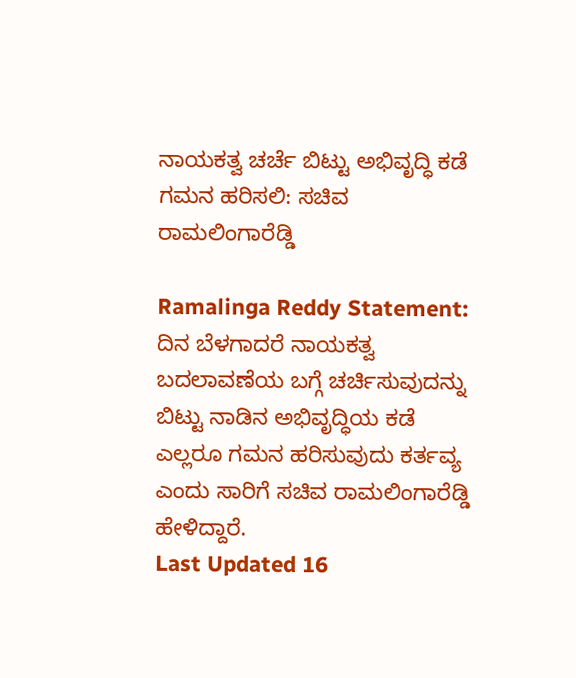ನಾಯಕತ್ವ ಚರ್ಚೆ ಬಿಟ್ಟು ಅಭಿವೃದ್ಧಿ ಕಡೆ ಗಮನ ಹರಿಸಲಿ: ಸಚಿವ ರಾಮಲಿಂಗಾರೆಡ್ಡಿ

Ramalinga Reddy Statement: ದಿನ ಬೆಳಗಾದರೆ ನಾಯಕತ್ವ ಬದಲಾವಣೆಯ ಬಗ್ಗೆ ಚರ್ಚಿಸುವುದನ್ನು ಬಿಟ್ಟು ನಾಡಿನ ಅಭಿವೃದ್ಧಿಯ ಕಡೆ ಎಲ್ಲರೂ ಗಮನ ಹರಿಸುವುದು ಕರ್ತವ್ಯ ಎಂದು ಸಾರಿಗೆ ಸಚಿವ ರಾಮಲಿಂಗಾರೆಡ್ಡಿ ಹೇಳಿದ್ದಾರೆ.
Last Updated 16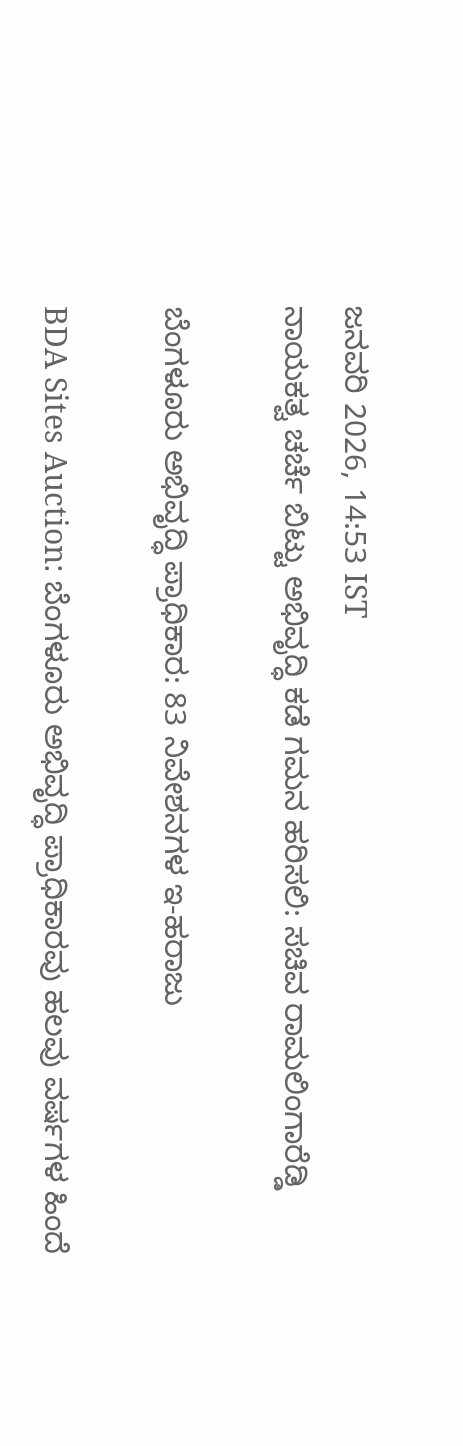ಜನವರಿ 2026, 14:53 IST
ನಾಯಕತ್ವ ಚರ್ಚೆ ಬಿಟ್ಟು ಅಭಿವೃದ್ಧಿ ಕಡೆ ಗಮನ ಹರಿಸಲಿ: ಸಚಿವ ರಾಮಲಿಂಗಾರೆಡ್ಡಿ

ಬೆಂಗಳೂರು ಅಭಿವೃದ್ಧಿ ಪ್ರಾಧಿಕಾರ: 83 ನಿವೇಶನಗಳ ಇ-ಹರಾಜು

BDA Sites Auction: ಬೆಂಗಳೂರು ಅಭಿವೃದ್ಧಿ ಪ್ರಾಧಿಕಾರವು ಹಲವು ವರ್ಷಗಳ ಹಿಂದೆ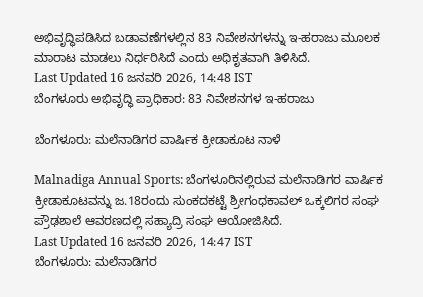ಅಭಿವೃದ್ಧಿಪಡಿಸಿದ ಬಡಾವಣೆಗಳಲ್ಲಿನ 83 ನಿವೇಶನಗಳನ್ನು ಇ-ಹರಾಜು ಮೂಲಕ ಮಾರಾಟ ಮಾಡಲು ನಿರ್ಧರಿಸಿದೆ ಎಂದು ಅಧಿಕೃತವಾಗಿ ತಿಳಿಸಿದೆ.
Last Updated 16 ಜನವರಿ 2026, 14:48 IST
ಬೆಂಗಳೂರು ಅಭಿವೃದ್ಧಿ ಪ್ರಾಧಿಕಾರ: 83 ನಿವೇಶನಗಳ ಇ-ಹರಾಜು

ಬೆಂಗಳೂರು: ಮಲೆನಾಡಿಗರ ವಾರ್ಷಿಕ ಕ್ರೀಡಾಕೂಟ ನಾಳೆ

Malnadiga Annual Sports: ಬೆಂಗಳೂರಿನಲ್ಲಿರುವ ಮಲೆನಾಡಿಗರ ವಾರ್ಷಿಕ ಕ್ರೀಡಾಕೂಟವನ್ನು ಜ.18ರಂದು ಸುಂಕದಕಟ್ಟೆ ಶ್ರೀಗಂಧಕಾವಲ್‌ ಒಕ್ಕಲಿಗರ ಸಂಘ ಪ್ರೌಢಶಾಲೆ ಆವರಣದಲ್ಲಿ ಸಹ್ಯಾದ್ರಿ ಸಂಘ ಆಯೋಜಿಸಿದೆ.
Last Updated 16 ಜನವರಿ 2026, 14:47 IST
ಬೆಂಗಳೂರು: ಮಲೆನಾಡಿಗರ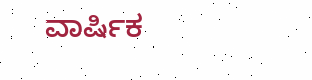ವಾರ್ಷಿಕ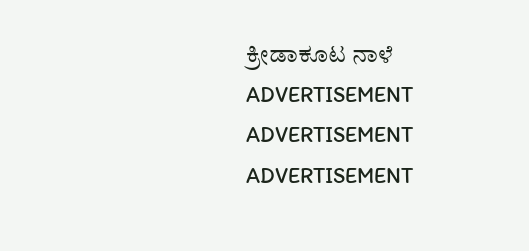ಕ್ರೀಡಾಕೂಟ ನಾಳೆ
ADVERTISEMENT
ADVERTISEMENT
ADVERTISEMENT